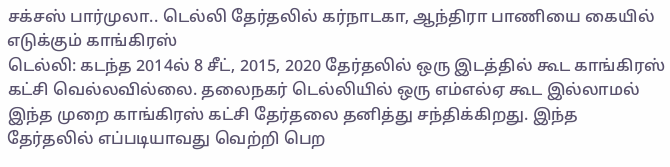சக்சஸ் பார்முலா.. டெல்லி தேர்தலில் கர்நாடகா, ஆந்திரா பாணியை கையில் எடுக்கும் காங்கிரஸ்
டெல்லி: கடந்த 2014ல் 8 சீட், 2015, 2020 தேர்தலில் ஒரு இடத்தில் கூட காங்கிரஸ் கட்சி வெல்லவில்லை. தலைநகர் டெல்லியில் ஒரு எம்எல்ஏ கூட இல்லாமல் இந்த முறை காங்கிரஸ் கட்சி தேர்தலை தனித்து சந்திக்கிறது. இந்த தேர்தலில் எப்படியாவது வெற்றி பெற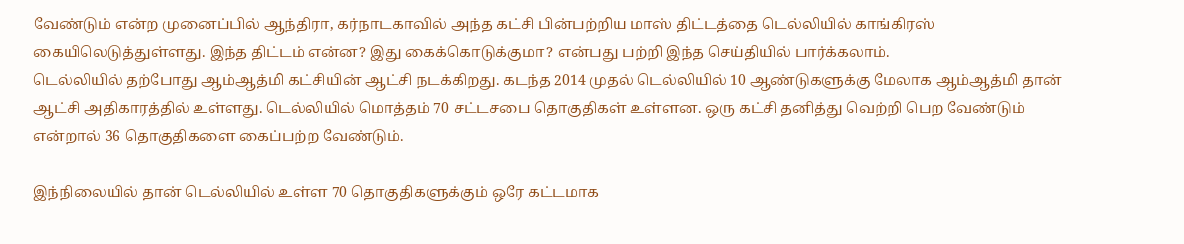வேண்டும் என்ற முனைப்பில் ஆந்திரா, கர்நாடகாவில் அந்த கட்சி பின்பற்றிய மாஸ் திட்டத்தை டெல்லியில் காங்கிரஸ் கையிலெடுத்துள்ளது. இந்த திட்டம் என்ன? இது கைக்கொடுக்குமா? என்பது பற்றி இந்த செய்தியில் பார்க்கலாம்.
டெல்லியில் தற்போது ஆம்ஆத்மி கட்சியின் ஆட்சி நடக்கிறது. கடந்த 2014 முதல் டெல்லியில் 10 ஆண்டுகளுக்கு மேலாக ஆம்ஆத்மி தான் ஆட்சி அதிகாரத்தில் உள்ளது. டெல்லியில் மொத்தம் 70 சட்டசபை தொகுதிகள் உள்ளன. ஒரு கட்சி தனித்து வெற்றி பெற வேண்டும் என்றால் 36 தொகுதிகளை கைப்பற்ற வேண்டும்.

இந்நிலையில் தான் டெல்லியில் உள்ள 70 தொகுதிகளுக்கும் ஒரே கட்டமாக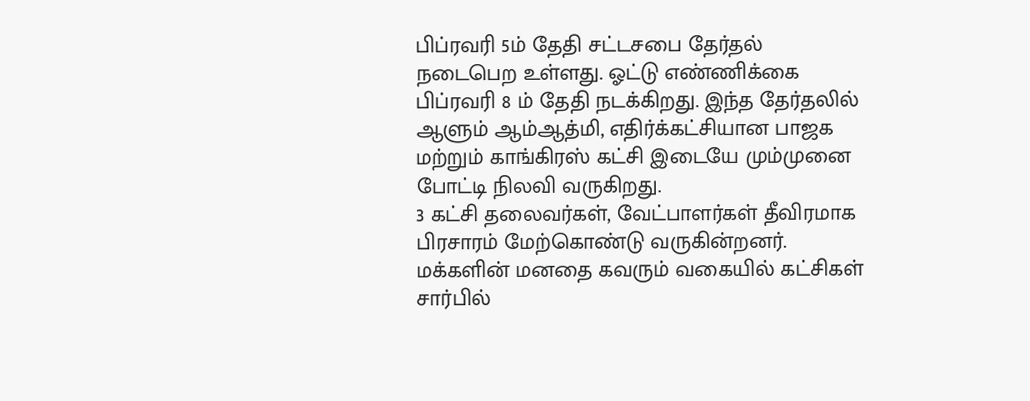பிப்ரவரி 5ம் தேதி சட்டசபை தேர்தல் நடைபெற உள்ளது. ஓட்டு எண்ணிக்கை பிப்ரவரி 8 ம் தேதி நடக்கிறது. இந்த தேர்தலில் ஆளும் ஆம்ஆத்மி, எதிர்க்கட்சியான பாஜக மற்றும் காங்கிரஸ் கட்சி இடையே மும்முனை போட்டி நிலவி வருகிறது.
3 கட்சி தலைவர்கள், வேட்பாளர்கள் தீவிரமாக பிரசாரம் மேற்கொண்டு வருகின்றனர். மக்களின் மனதை கவரும் வகையில் கட்சிகள் சார்பில்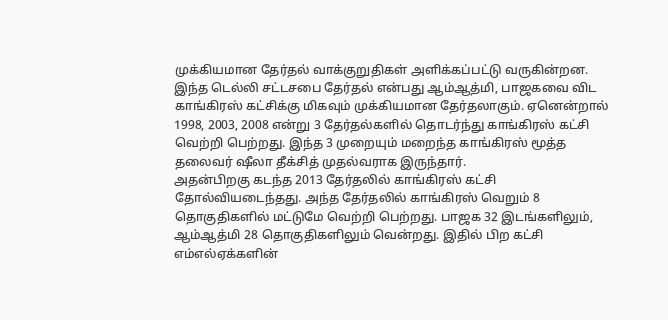முக்கியமான தேர்தல் வாக்குறுதிகள் அளிக்கப்பட்டு வருகின்றன. இந்த டெல்லி சட்டசபை தேர்தல் என்பது ஆம்ஆத்மி, பாஜகவை விட காங்கிரஸ் கட்சிக்கு மிகவும் முக்கியமான தேர்தலாகும். ஏனென்றால் 1998, 2003, 2008 என்று 3 தேர்தல்களில் தொடர்ந்து காங்கிரஸ் கட்சி வெற்றி பெற்றது. இந்த 3 முறையும் மறைந்த காங்கிரஸ் மூத்த தலைவர் ஷீலா தீக்சித் முதல்வராக இருந்தார்.
அதன்பிறகு கடந்த 2013 தேர்தலில் காங்கிரஸ் கட்சி தோல்வியடைந்தது. அந்த தேர்தலில் காங்கிரஸ் வெறும் 8 தொகுதிகளில் மட்டுமே வெற்றி பெற்றது. பாஜக 32 இடங்களிலும், ஆம்ஆத்மி 28 தொகுதிகளிலும் வென்றது. இதில் பிற கட்சி எம்எல்ஏக்களின்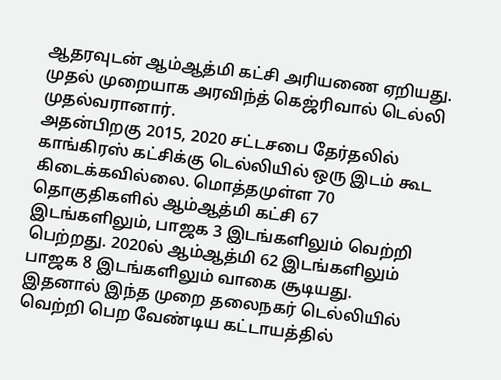ஆதரவுடன் ஆம்ஆத்மி கட்சி அரியணை ஏறியது. முதல் முறையாக அரவிந்த் கெஜ்ரிவால் டெல்லி முதல்வரானார்.
அதன்பிறகு 2015, 2020 சட்டசபை தேர்தலில் காங்கிரஸ் கட்சிக்கு டெல்லியில் ஒரு இடம் கூட கிடைக்கவில்லை. மொத்தமுள்ள 70 தொகுதிகளில் ஆம்ஆத்மி கட்சி 67 இடங்களிலும், பாஜக 3 இடங்களிலும் வெற்றி பெற்றது. 2020ல் ஆம்ஆத்மி 62 இடங்களிலும் பாஜக 8 இடங்களிலும் வாகை சூடியது. இதனால் இந்த முறை தலைநகர் டெல்லியில் வெற்றி பெற வேண்டிய கட்டாயத்தில்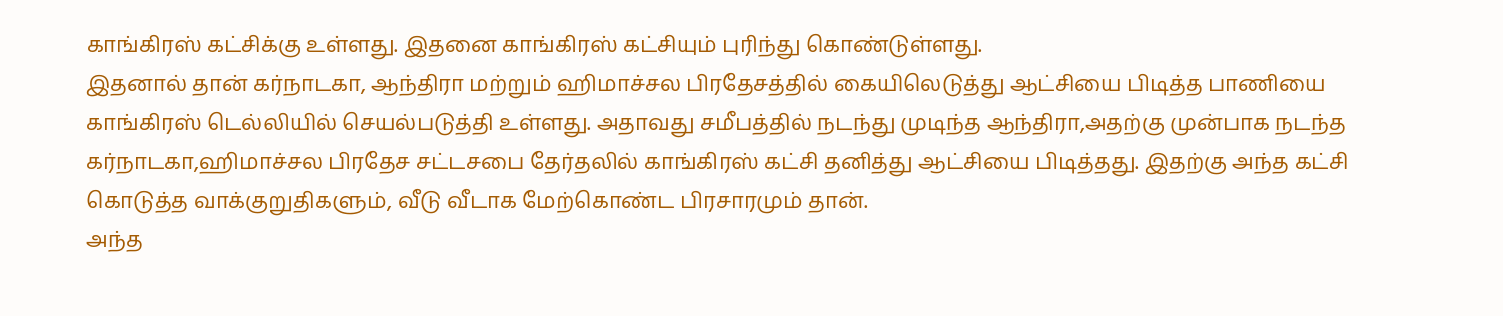காங்கிரஸ் கட்சிக்கு உள்ளது. இதனை காங்கிரஸ் கட்சியும் புரிந்து கொண்டுள்ளது.
இதனால் தான் கர்நாடகா, ஆந்திரா மற்றும் ஹிமாச்சல பிரதேசத்தில் கையிலெடுத்து ஆட்சியை பிடித்த பாணியை காங்கிரஸ் டெல்லியில் செயல்படுத்தி உள்ளது. அதாவது சமீபத்தில் நடந்து முடிந்த ஆந்திரா,அதற்கு முன்பாக நடந்த கர்நாடகா,ஹிமாச்சல பிரதேச சட்டசபை தேர்தலில் காங்கிரஸ் கட்சி தனித்து ஆட்சியை பிடித்தது. இதற்கு அந்த கட்சி கொடுத்த வாக்குறுதிகளும், வீடு வீடாக மேற்கொண்ட பிரசாரமும் தான்.
அந்த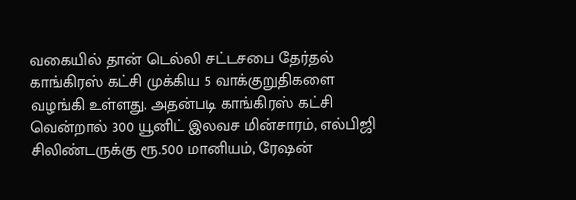வகையில் தான் டெல்லி சட்டசபை தேர்தல் காங்கிரஸ் கட்சி முக்கிய 5 வாக்குறுதிகளை வழங்கி உள்ளது. அதன்படி காங்கிரஸ் கட்சி வென்றால் 300 யூனிட் இலவச மின்சாரம், எல்பிஜி சிலிண்டருக்கு ரூ.500 மானியம், ரேஷன்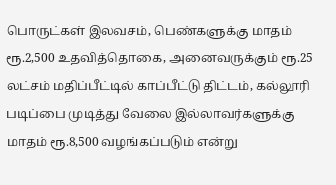பொருட்கள் இலவசம், பெண்களுக்கு மாதம் ரூ.2,500 உதவித்தொகை, அனைவருக்கும் ரூ.25 லட்சம் மதிப்பீட்டில் காப்பீட்டு திட்டம், கல்லூரி படிப்பை முடித்து வேலை இல்லாவர்களுக்கு மாதம் ரூ.8,500 வழங்கப்படும் என்று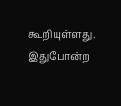கூறியுள்ளது.
இதுபோன்ற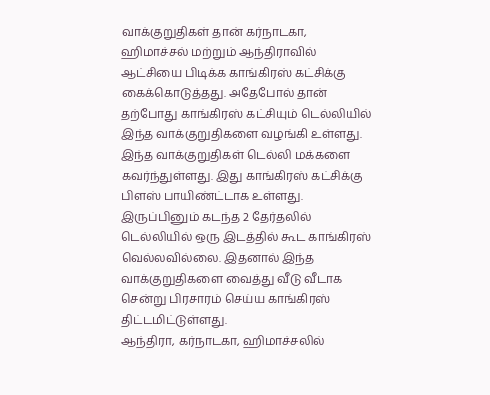வாக்குறுதிகள் தான் கர்நாடகா, ஹிமாச்சல் மற்றும் ஆந்திராவில் ஆட்சியை பிடிக்க காங்கிரஸ் கட்சிக்கு கைக்கொடுத்தது. அதேபோல் தான் தற்போது காங்கிரஸ் கட்சியும் டெல்லியில் இந்த வாக்குறுதிகளை வழங்கி உள்ளது. இந்த வாக்குறுதிகள் டெல்லி மக்களை கவர்ந்துள்ளது. இது காங்கிரஸ் கட்சிக்கு பிளஸ் பாயிண்ட்டாக உள்ளது. இருப்பினும் கடந்த 2 தேர்தலில் டெல்லியில் ஒரு இடத்தில் கூட காங்கிரஸ் வெல்லவில்லை. இதனால் இந்த வாக்குறுதிகளை வைத்து வீடு வீடாக சென்று பிரசாரம் செய்ய காங்கிரஸ் திட்டமிட்டுள்ளது.
ஆந்திரா, கர்நாடகா, ஹிமாச்சலில்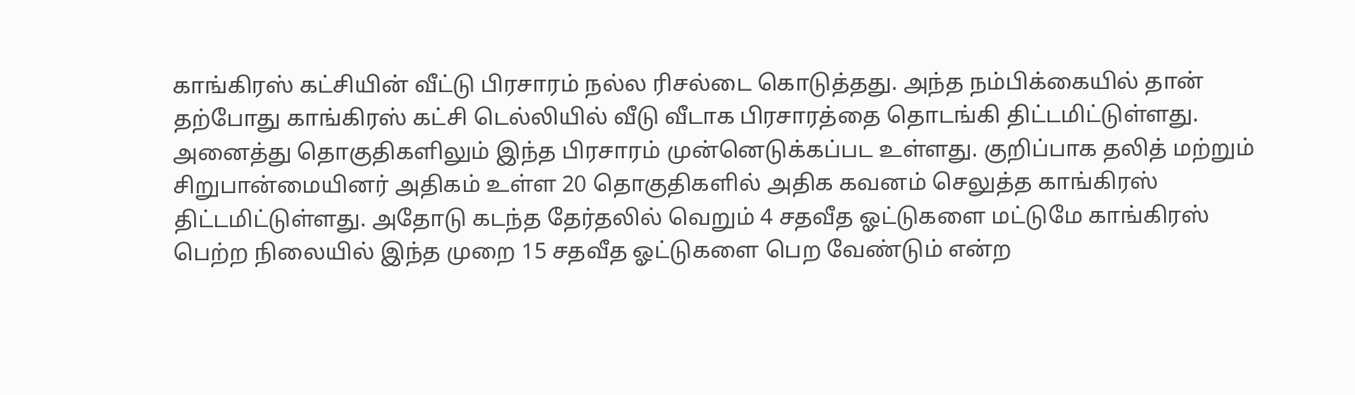காங்கிரஸ் கட்சியின் வீட்டு பிரசாரம் நல்ல ரிசல்டை கொடுத்தது. அந்த நம்பிக்கையில் தான் தற்போது காங்கிரஸ் கட்சி டெல்லியில் வீடு வீடாக பிரசாரத்தை தொடங்கி திட்டமிட்டுள்ளது. அனைத்து தொகுதிகளிலும் இந்த பிரசாரம் முன்னெடுக்கப்பட உள்ளது. குறிப்பாக தலித் மற்றும் சிறுபான்மையினர் அதிகம் உள்ள 20 தொகுதிகளில் அதிக கவனம் செலுத்த காங்கிரஸ் திட்டமிட்டுள்ளது. அதோடு கடந்த தேர்தலில் வெறும் 4 சதவீத ஓட்டுகளை மட்டுமே காங்கிரஸ் பெற்ற நிலையில் இந்த முறை 15 சதவீத ஓட்டுகளை பெற வேண்டும் என்ற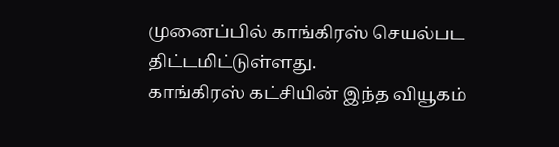முனைப்பில் காங்கிரஸ் செயல்பட திட்டமிட்டுள்ளது.
காங்கிரஸ் கட்சியின் இந்த வியூகம்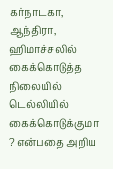கர்நாடகா, ஆந்திரா, ஹிமாச்சலில் கைக்கொடுத்த நிலையில் டெல்லியில் கைக்கொடுக்குமா ? என்பதை அறிய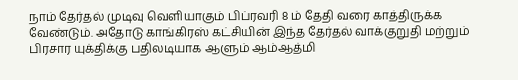நாம் தேர்தல் முடிவு வெளியாகும் பிப்ரவரி 8 ம் தேதி வரை காத்திருக்க வேண்டும். அதோடு காங்கிரஸ் கட்சியின் இந்த தேர்தல் வாக்குறுதி மற்றும் பிரசார யுக்திக்கு பதிலடியாக ஆளும் ஆம்ஆத்மி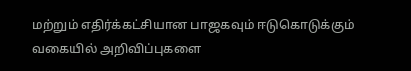மற்றும் எதிர்க்கட்சியான பாஜகவும் ஈடுகொடுக்கும் வகையில் அறிவிப்புகளை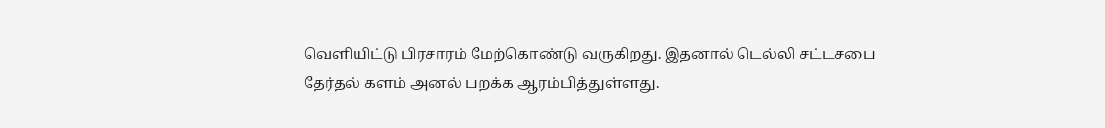வெளியிட்டு பிரசாரம் மேற்கொண்டு வருகிறது. இதனால் டெல்லி சட்டசபை தேர்தல் களம் அனல் பறக்க ஆரம்பித்துள்ளது.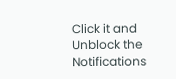Click it and Unblock the Notifications